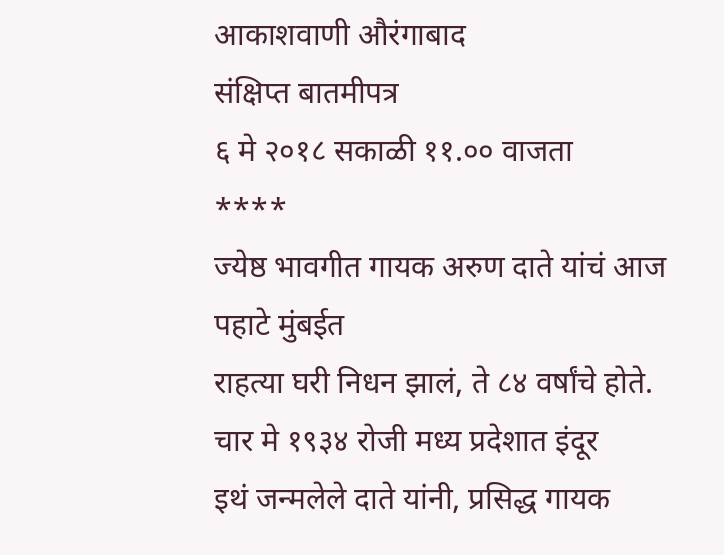आकाशवाणी औरंगाबाद
संक्षिप्त बातमीपत्र
६ मे २०१८ सकाळी ११.०० वाजता
****
ज्येष्ठ भावगीत गायक अरुण दाते यांचं आज पहाटे मुंबईत
राहत्या घरी निधन झालं, ते ८४ वर्षांचे होते. चार मे १९३४ रोजी मध्य प्रदेशात इंदूर
इथं जन्मलेले दाते यांनी, प्रसिद्ध गायक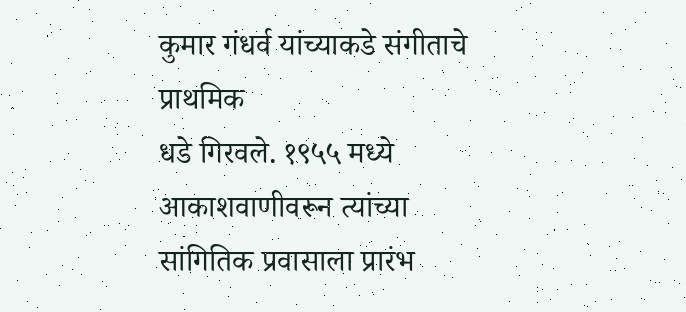कुमार गंधर्व यांच्याकडे संगीताचे प्राथमिक
धडे गिरवले. १९५५ मध्ये आकाशवाणीवरून त्यांच्या सांगितिक प्रवासाला प्रारंभ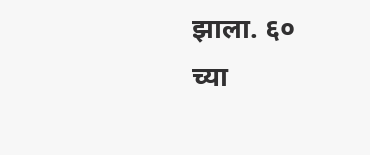झाला. ६०
च्या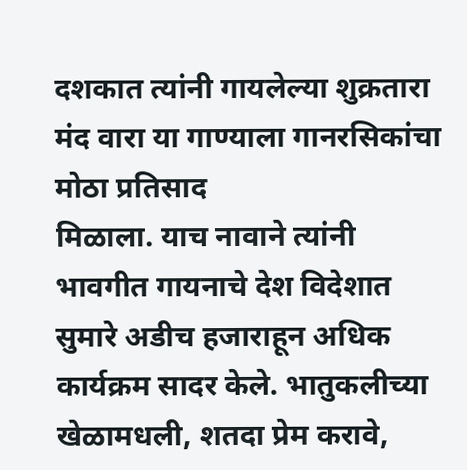दशकात त्यांनी गायलेल्या शुक्रतारा मंद वारा या गाण्याला गानरसिकांचा मोठा प्रतिसाद
मिळाला. याच नावाने त्यांनी भावगीत गायनाचे देश विदेशात सुमारे अडीच हजाराहून अधिक
कार्यक्रम सादर केले. भातुकलीच्या खेळामधली, शतदा प्रेम करावे,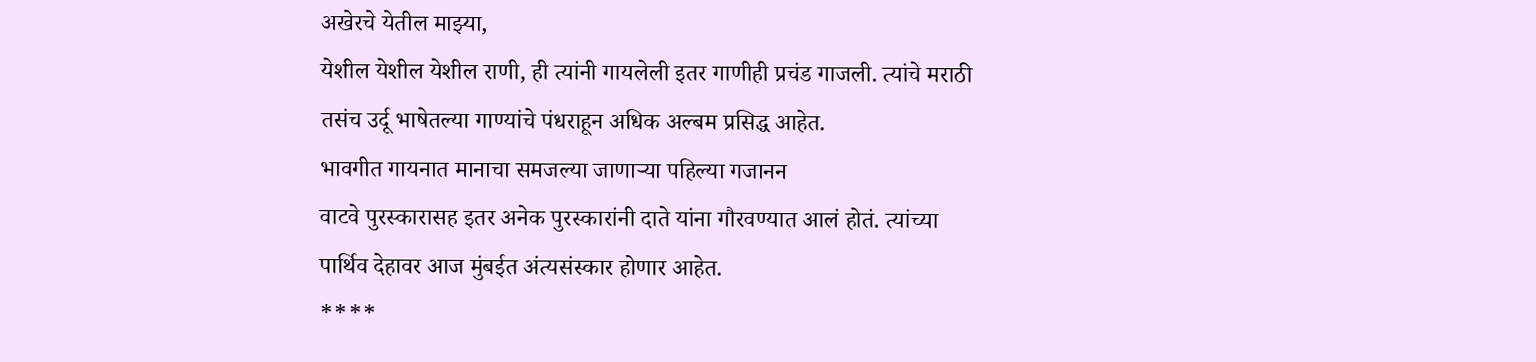अखेरचे येतील माझ्या,
येशील येशील येशील राणी, ही त्यांनी गायलेली इतर गाणीही प्रचंड गाजली. त्यांचे मराठी
तसंच उर्दू भाषेतल्या गाण्यांचे पंधराहून अधिक अल्बम प्रसिद्ध आहेत.
भावगीत गायनात मानाचा समजल्या जाणाऱ्या पहिल्या गजानन
वाटवे पुरस्कारासह इतर अनेक पुरस्कारांनी दाते यांना गौरवण्यात आलं होतं. त्यांच्या
पार्थिव देहावर आज मुंबईत अंत्यसंस्कार होणार आहेत.
****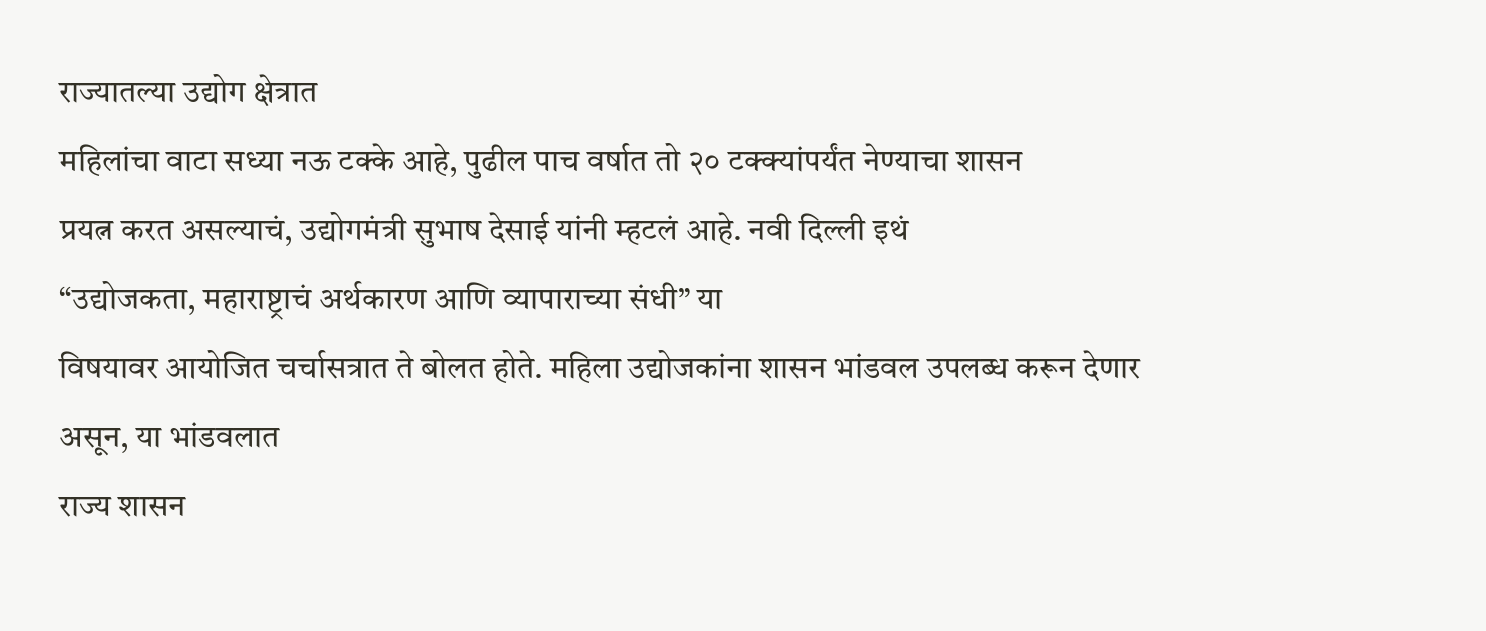राज्यातल्या उद्योग क्षेत्रात
महिलांचा वाटा सध्या नऊ टक्के आहे, पुढील पाच वर्षात तो २० टक्क्यांपर्यंत नेण्याचा शासन
प्रयत्न करत असल्याचं, उद्योगमंत्री सुभाष देसाई यांनी म्हटलं आहे. नवी दिल्ली इथं
“उद्योजकता, महाराष्ट्राचं अर्थकारण आणि व्यापाराच्या संधी” या
विषयावर आयोजित चर्चासत्रात ते बोलत होते. महिला उद्योजकांना शासन भांडवल उपलब्ध करून देणार असून, या भांडवलात
राज्य शासन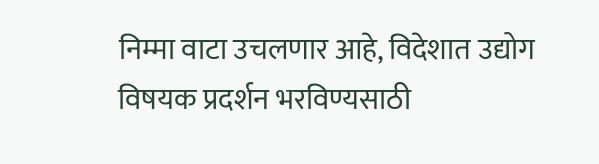निम्मा वाटा उचलणार आहे, विदेशात उद्योग विषयक प्रदर्शन भरविण्यसाठी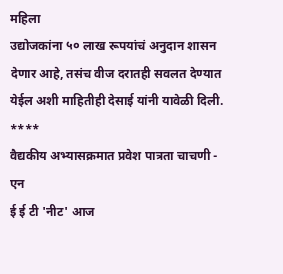महिला
उद्योजकांना ५० लाख रूपयांचं अनुदान शासन देणार आहे, तसंच वीज दरातही सवलत देण्यात
येईल अशी माहितीही देसाई यांनी यावेळी दिली.
****
वैद्यकीय अभ्यासक्रमात प्रवेश पात्रता चाचणी - एन
ई ई टी 'नीट' आज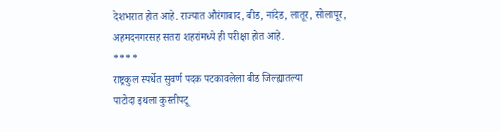देशभरात होत आहे. राज्यात औरंगाबाद, बीड, नांदेड, लातूर, सोलापूर,
अहमदनगरसह सतरा शहरांमध्ये ही परीक्षा होत आहे.
****
राष्ट्रकुल स्पर्धेत सुवर्ण पदक पटकावलेला बीड जिल्ह्यातल्या
पाटोदा इथला कुस्तीपटू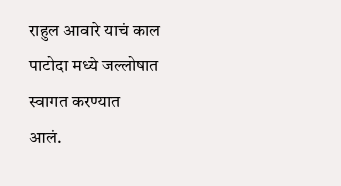राहुल आवारे याचं काल पाटोदा मध्ये जल्लोषात स्वागत करण्यात
आलं.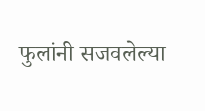फुलांनी सजवलेल्या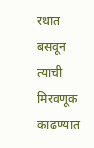रथात बसवून त्याची मिरवणूक काढण्यात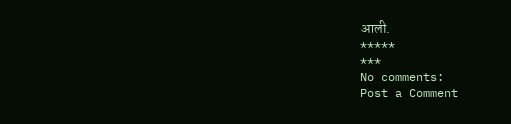आली.
*****
***
No comments:
Post a Comment